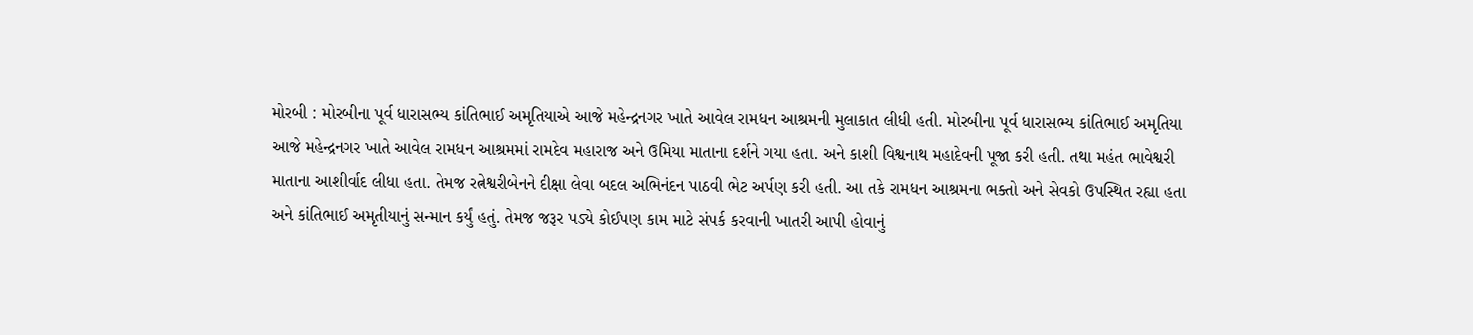મોરબી : મોરબીના પૂર્વ ધારાસભ્ય કાંતિભાઈ અમૃતિયાએ આજે મહેન્દ્રનગર ખાતે આવેલ રામધન આશ્રમની મુલાકાત લીધી હતી. મોરબીના પૂર્વ ધારાસભ્ય કાંતિભાઈ અમૃતિયા આજે મહેન્દ્રનગર ખાતે આવેલ રામધન આશ્રમમાં રામદેવ મહારાજ અને ઉમિયા માતાના દર્શને ગયા હતા. અને કાશી વિશ્વનાથ મહાદેવની પૂજા કરી હતી. તથા મહંત ભાવેશ્વરી માતાના આશીર્વાદ લીધા હતા. તેમજ રત્નેશ્વરીબેનને દીક્ષા લેવા બદલ અભિનંદન પાઠવી ભેટ અર્પણ કરી હતી. આ તકે રામધન આશ્રમના ભક્તો અને સેવકો ઉપસ્થિત રહ્યા હતા અને કાંતિભાઈ અમૃતીયાનું સન્માન કર્યું હતું. તેમજ જરૂર પડ્યે કોઈપણ કામ માટે સંપર્ક કરવાની ખાતરી આપી હોવાનું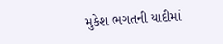મુકેશ ભગતની યાદીમાં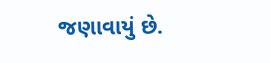જણાવાયું છે.